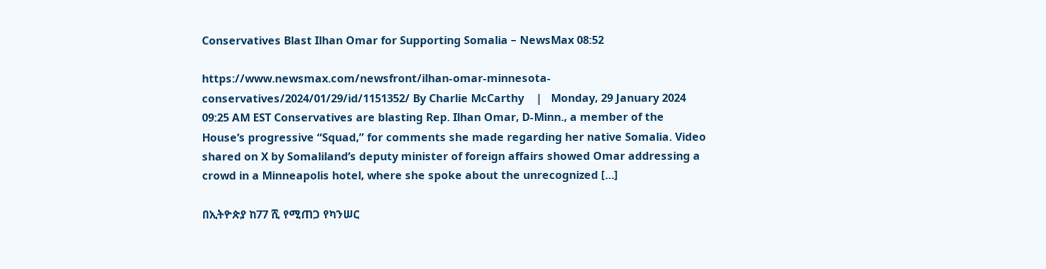Conservatives Blast Ilhan Omar for Supporting Somalia – NewsMax 08:52

https://www.newsmax.com/newsfront/ilhan-omar-minnesota-conservatives/2024/01/29/id/1151352/ By Charlie McCarthy    |   Monday, 29 January 2024 09:25 AM EST Conservatives are blasting Rep. Ilhan Omar, D-Minn., a member of the House’s progressive “Squad,” for comments she made regarding her native Somalia. Video shared on X by Somaliland’s deputy minister of foreign affairs showed Omar addressing a crowd in a Minneapolis hotel, where she spoke about the unrecognized […]

በኢትዮጵያ ከ77 ሺ የሚጠጋ የካንሠር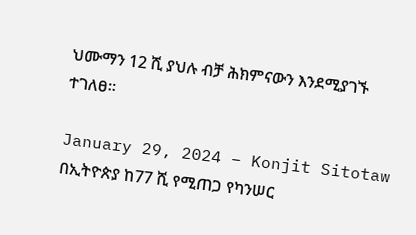ህሙማን 12 ሺ ያህሉ ብቻ ሕክምናውን እንደሚያገኙ ተገለፀ።

January 29, 2024 – Konjit Sitotaw  በኢትዮጵያ ከ77 ሺ የሚጠጋ የካንሠር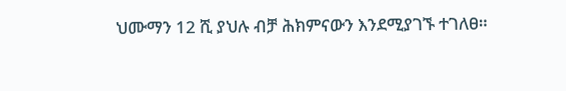ህሙማን 12 ሺ ያህሉ ብቻ ሕክምናውን እንደሚያገኙ ተገለፀ።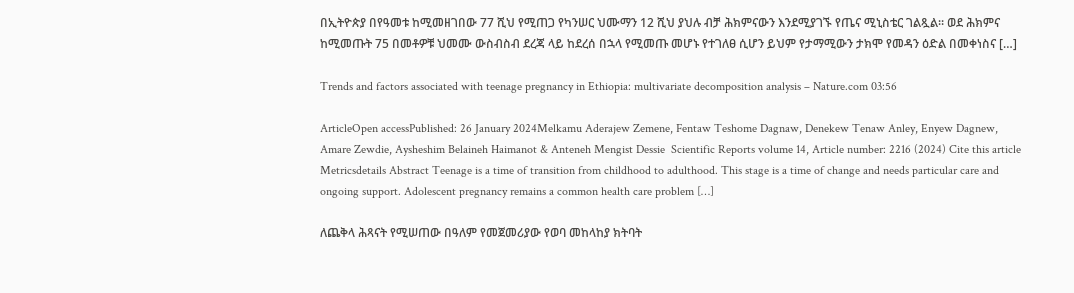በኢትዮጵያ በየዓመቱ ከሚመዘገበው 77 ሺህ የሚጠጋ የካንሠር ህሙማን 12 ሺህ ያህሉ ብቻ ሕክምናውን እንደሚያገኙ የጤና ሚኒስቴር ገልጿል። ወደ ሕክምና ከሚመጡት 75 በመቶዎቹ ህመሙ ውስብስብ ደረጃ ላይ ከደረሰ በኋላ የሚመጡ መሆኑ የተገለፀ ሲሆን ይህም የታማሚውን ታክሞ የመዳን ዕድል በመቀነስና […]

Trends and factors associated with teenage pregnancy in Ethiopia: multivariate decomposition analysis – Nature.com 03:56

ArticleOpen accessPublished: 26 January 2024Melkamu Aderajew Zemene, Fentaw Teshome Dagnaw, Denekew Tenaw Anley, Enyew Dagnew, Amare Zewdie, Aysheshim Belaineh Haimanot & Anteneh Mengist Dessie  Scientific Reports volume 14, Article number: 2216 (2024) Cite this article Metricsdetails Abstract Teenage is a time of transition from childhood to adulthood. This stage is a time of change and needs particular care and ongoing support. Adolescent pregnancy remains a common health care problem […]

ለጨቅላ ሕጻናት የሚሠጠው በዓለም የመጀመሪያው የወባ መከላከያ ክትባት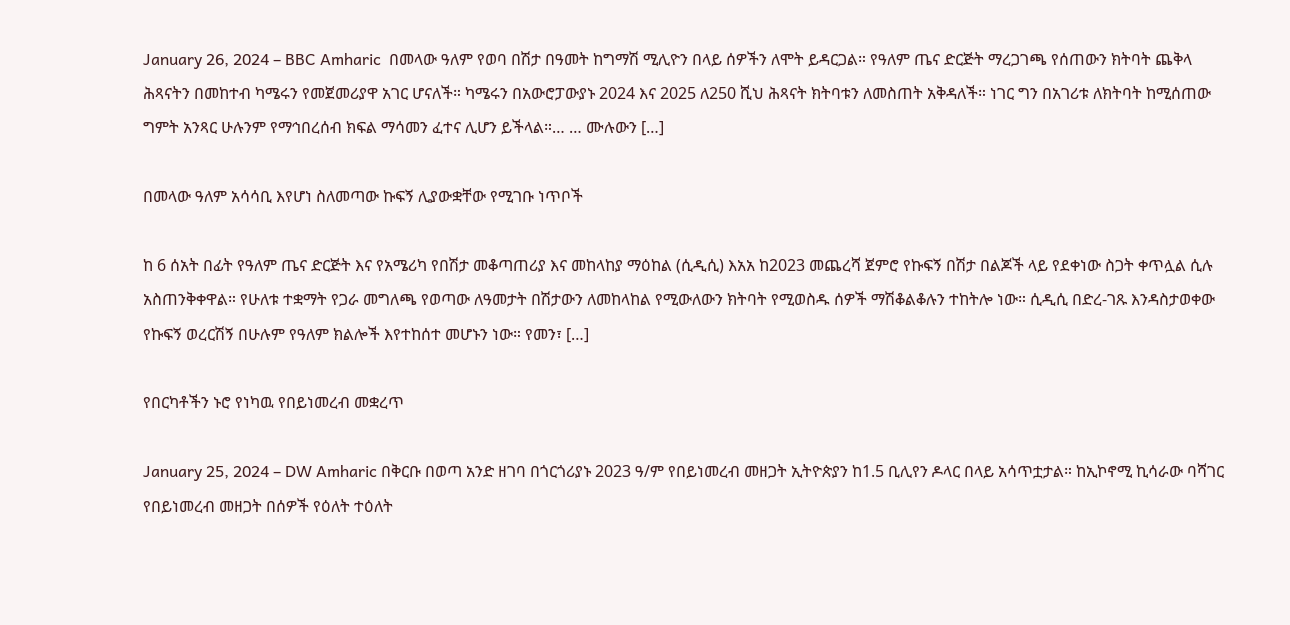January 26, 2024 – BBC Amharic  በመላው ዓለም የወባ በሽታ በዓመት ከግማሽ ሚሊዮን በላይ ሰዎችን ለሞት ይዳርጋል። የዓለም ጤና ድርጅት ማረጋገጫ የሰጠውን ክትባት ጨቅላ ሕጻናትን በመከተብ ካሜሩን የመጀመሪያዋ አገር ሆናለች። ካሜሩን በአውሮፓውያኑ 2024 እና 2025 ለ250 ሺህ ሕጻናት ክትባቱን ለመስጠት አቅዳለች። ነገር ግን በአገሪቱ ለክትባት ከሚሰጠው ግምት አንጻር ሁሉንም የማኅበረሰብ ክፍል ማሳመን ፈተና ሊሆን ይችላል።… … ሙሉውን […]

በመላው ዓለም አሳሳቢ እየሆነ ስለመጣው ኩፍኝ ሊያውቋቸው የሚገቡ ነጥቦች

ከ 6 ሰአት በፊት የዓለም ጤና ድርጅት እና የአሜሪካ የበሽታ መቆጣጠሪያ እና መከላከያ ማዕከል (ሲዲሲ) እአአ ከ2023 መጨረሻ ጀምሮ የኩፍኝ በሽታ በልጆች ላይ የደቀነው ስጋት ቀጥሏል ሲሉ አስጠንቅቀዋል። የሁለቱ ተቋማት የጋራ መግለጫ የወጣው ለዓመታት በሽታውን ለመከላከል የሚውለውን ክትባት የሚወስዱ ሰዎች ማሽቆልቆሉን ተከትሎ ነው። ሲዲሲ በድረ-ገጹ እንዳስታወቀው የኩፍኝ ወረርሽኝ በሁሉም የዓለም ክልሎች እየተከሰተ መሆኑን ነው። የመን፣ […]

የበርካቶችን ኑሮ የነካዉ የበይነመረብ መቋረጥ

January 25, 2024 – DW Amharic በቅርቡ በወጣ አንድ ዘገባ በጎርጎሪያኑ 2023 ዓ/ም የበይነመረብ መዘጋት ኢትዮጵያን ከ1.5 ቢሊየን ዶላር በላይ አሳጥቷታል። ከኢኮኖሚ ኪሳራው ባሻገር የበይነመረብ መዘጋት በሰዎች የዕለት ተዕለት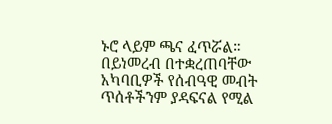ኑሮ ላይም ጫና ፈጥሯል። በይነመረብ በተቋረጠባቸው አካባቢዎች የሰብዓዊ መብት ጥሰቶችንም ያዳፍናል የሚል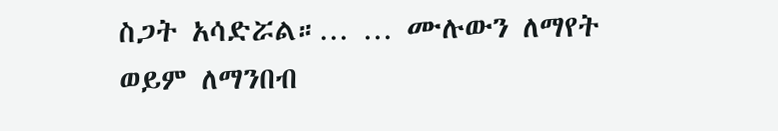ስጋት አሳድሯል።… … ሙሉውን ለማየት ወይም ለማንበብ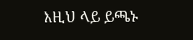እዚህ ላይ ይጫኑ